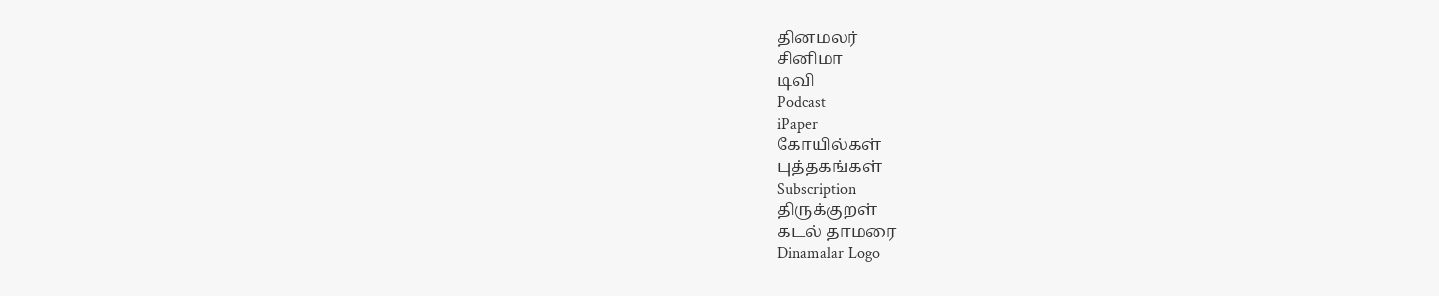தினமலர்
சினிமா
டிவி
Podcast
iPaper
கோயில்கள்
புத்தகங்கள்
Subscription
திருக்குறள்
கடல் தாமரை
Dinamalar Logo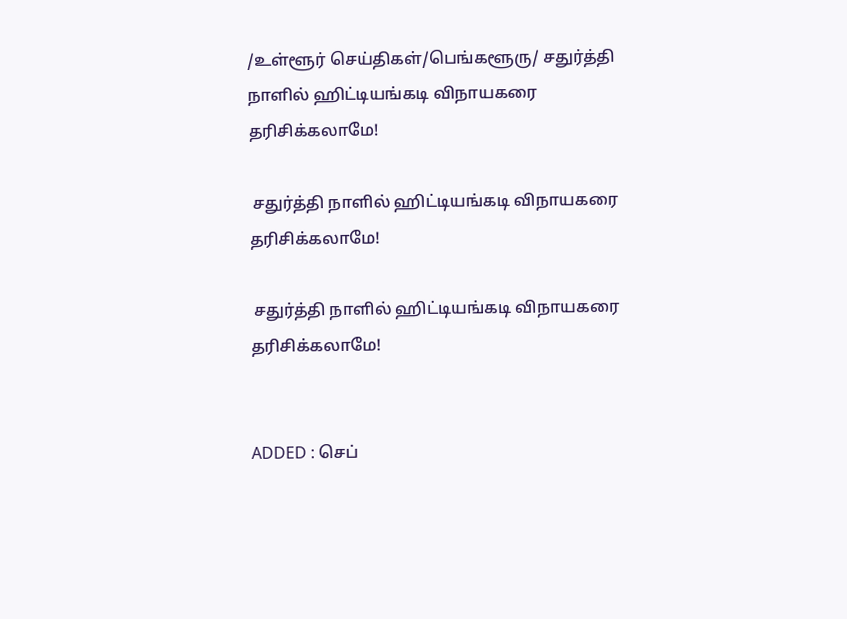/உள்ளூர் செய்திகள்/பெங்களூரு/ சதுர்த்தி நாளில் ஹிட்டியங்கடி விநாயகரை தரிசிக்கலாமே!

 சதுர்த்தி நாளில் ஹிட்டியங்கடி விநாயகரை தரிசிக்கலாமே!

 சதுர்த்தி நாளில் ஹிட்டியங்கடி விநாயகரை தரிசிக்கலாமே!


ADDED : செப்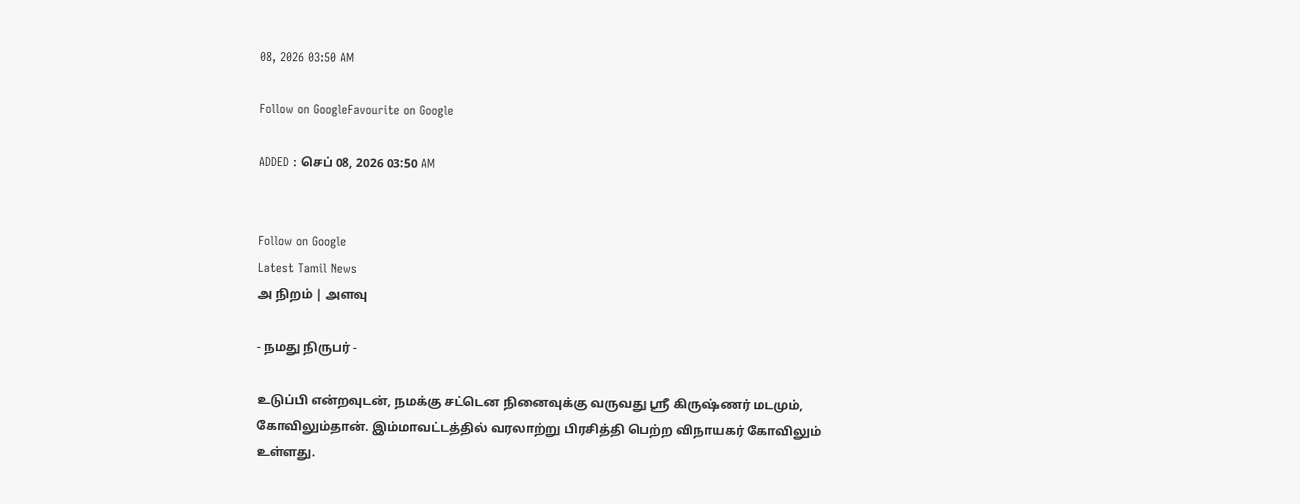08, 2026 03:50 AM

Follow on GoogleFavourite on Google

ADDED : செப் 08, 2026 03:50 AM


Follow on Google
Latest Tamil News
அ நிறம் | அளவு

- நமது நிருபர் -

உடுப்பி என்றவுடன், நமக்கு சட்டென நினைவுக்கு வருவது ஸ்ரீ கிருஷ்ணர் மடமும், கோவிலும்தான். இம்மாவட்டத்தில் வரலாற்று பிரசித்தி பெற்ற விநாயகர் கோவிலும் உள்ளது.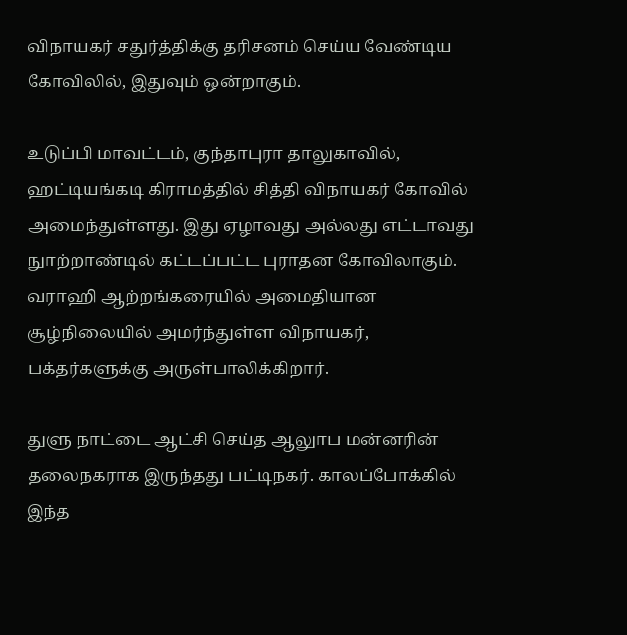விநாயகர் சதுர்த்திக்கு தரிசனம் செய்ய வேண்டிய கோவிலில், இதுவும் ஒன்றாகும்.

உடுப்பி மாவட்டம், குந்தாபுரா தாலுகாவில், ஹட்டியங்கடி கிராமத்தில் சித்தி விநாயகர் கோவில் அமைந்துள்ளது. இது ஏழாவது அல்லது எட்டாவது நுாற்றாண்டில் கட்டப்பட்ட புராதன கோவிலாகும். வராஹி ஆற்றங்கரையில் அமைதியான சூழ்நிலையில் அமர்ந்துள்ள விநாயகர், பக்தர்களுக்கு அருள்பாலிக்கிறார்.

துளு நாட்டை ஆட்சி செய்த ஆலுாப மன்னரின் தலைநகராக இருந்தது பட்டிநகர். காலப்போக்கில் இந்த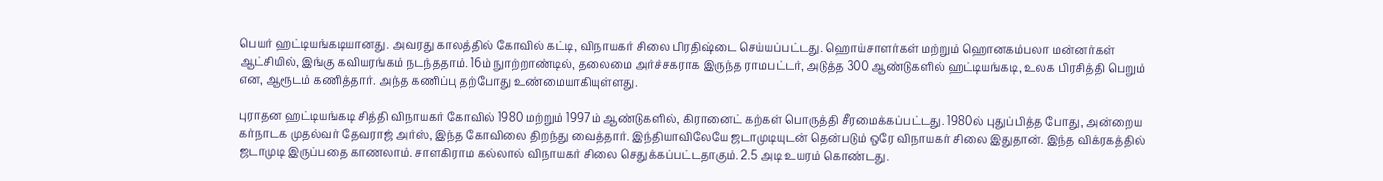பெயர் ஹட்டியங்கடியானது. அவரது காலத்தில் கோவில் கட்டி, விநாயகர் சிலை பிரதிஷ்டை செய்யப்பட்டது. ஹொய்சாளர்கள் மற்றும் ஹொனகம்பலா மன்னர்கள் ஆட்சியில், இங்கு கவியரங்கம் நடந்ததாம். 16ம் நுாற்றாண்டில், தலைமை அர்ச்சகராக இருந்த ராமபட்டர், அடுத்த 300 ஆண்டுகளில் ஹட்டியங்கடி, உலக பிரசித்தி பெறும் என, ஆரூடம் கணித்தார். அந்த கணிப்பு தற்போது உண்மையாகியுள்ளது.

புராதன ஹட்டியங்கடி சித்தி விநாயகர் கோவில் 1980 மற்றும் 1997ம் ஆண்டுகளில், கிரானைட் கற்கள் பொருத்தி சீரமைக்கப்பட்டது. 1980ல் புதுப்பித்த போது, அன்றைய கர்நாடக முதல்வர் தேவராஜ் அர்ஸ், இந்த கோவிலை திறந்து வைத்தார். இந்தியாவிலேயே ஜடாமுடியுடன் தென்படும் ஒரே விநாயகர் சிலை இதுதான். இந்த விக்ரகத்தில் ஜடாமுடி இருப்பதை காணலாம். சாளகிராம கல்லால் விநாயகர் சிலை செதுக்கப்பட்டதாகும். 2.5 அடி உயரம் கொண்டது.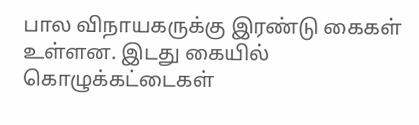பால விநாயகருக்கு இரண்டு கைகள் உள்ளன. இடது கையில் கொழுக்கட்டைகள்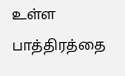உள்ள பாத்திரத்தை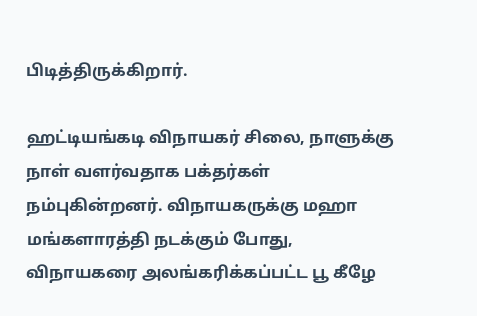பிடித்திருக்கிறார்.

ஹட்டியங்கடி விநாயகர் சிலை, நாளுக்கு நாள் வளர்வதாக பக்தர்கள் நம்புகின்றனர். விநாயகருக்கு மஹா மங்களாரத்தி நடக்கும் போது, விநாயகரை அலங்கரிக்கப்பட்ட பூ கீழே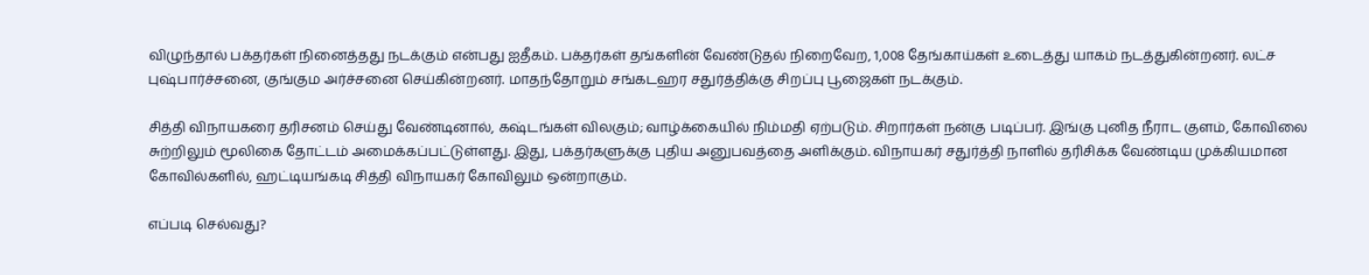விழுந்தால் பக்தர்கள் நினைத்தது நடக்கும் என்பது ஐதீகம். பக்தர்கள் தங்களின் வேண்டுதல் நிறைவேற, 1,008 தேங்காய்கள் உடைத்து யாகம் நடத்துகின்றனர். லட்ச புஷ்பார்ச்சனை, குங்கும அர்ச்சனை செய்கின்றனர். மாதந்தோறும் சங்கடஹர சதுர்த்திக்கு சிறப்பு பூஜைகள் நடக்கும்.

சித்தி விநாயகரை தரிசனம் செய்து வேண்டினால், கஷ்டங்கள் விலகும்; வாழ்க்கையில் நிம்மதி ஏற்படும். சிறார்கள் நன்கு படிப்பர். இங்கு புனித நீராட குளம், கோவிலை சுற்றிலும் மூலிகை தோட்டம் அமைக்கப்பட்டுள்ளது. இது, பக்தர்களுக்கு புதிய அனுபவத்தை அளிக்கும். விநாயகர் சதுர்த்தி நாளில் தரிசிக்க வேண்டிய முக்கியமான கோவில்களில், ஹட்டியங்கடி சித்தி விநாயகர் கோவிலும் ஒன்றாகும்.

எப்படி செல்வது?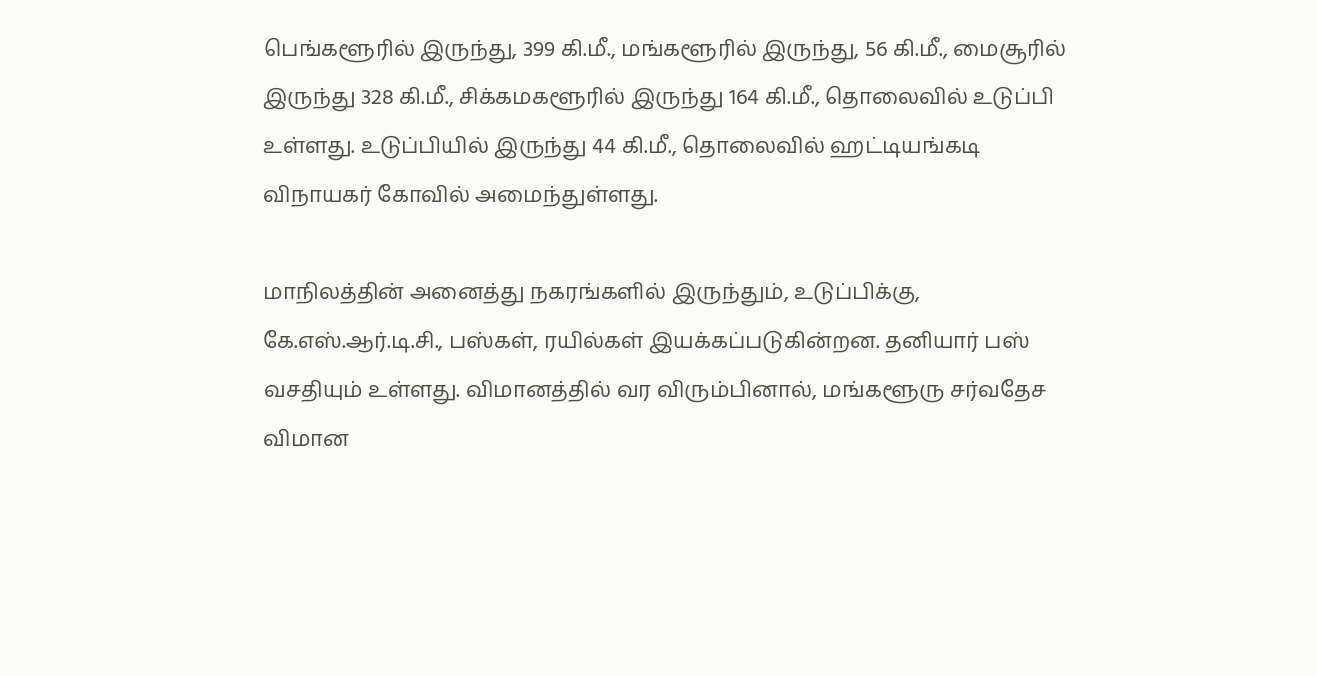பெங்களூரில் இருந்து, 399 கி.மீ., மங்களூரில் இருந்து, 56 கி.மீ., மைசூரில் இருந்து 328 கி.மீ., சிக்கமகளூரில் இருந்து 164 கி.மீ., தொலைவில் உடுப்பி உள்ளது. உடுப்பியில் இருந்து 44 கி.மீ., தொலைவில் ஹட்டியங்கடி விநாயகர் கோவில் அமைந்துள்ளது.

மாநிலத்தின் அனைத்து நகரங்களில் இருந்தும், உடுப்பிக்கு, கே.எஸ்.ஆர்.டி.சி., பஸ்கள், ரயில்கள் இயக்கப்படுகின்றன. தனியார் பஸ் வசதியும் உள்ளது. விமானத்தில் வர விரும்பினால், மங்களூரு சர்வதேச விமான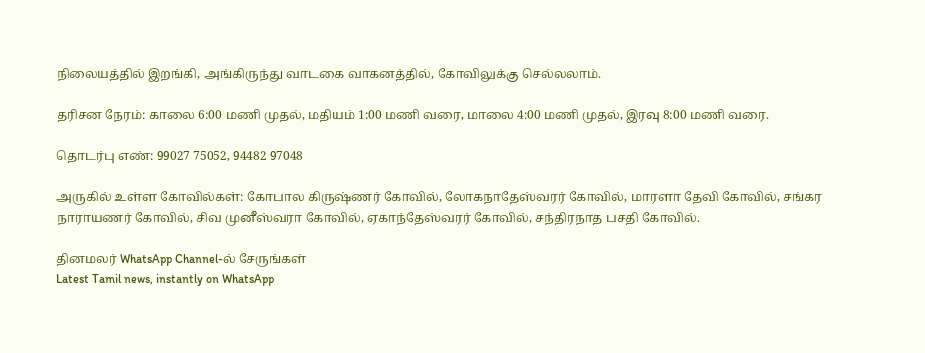நிலையத்தில் இறங்கி, அங்கிருந்து வாடகை வாகனத்தில், கோவிலுக்கு செல்லலாம்.

தரிசன நேரம்: காலை 6:00 மணி முதல், மதியம் 1:00 மணி வரை, மாலை 4:00 மணி முதல், இரவு 8:00 மணி வரை.

தொடர்பு எண்: 99027 75052, 94482 97048

அருகில் உள்ள கோவில்கள்: கோபால கிருஷ்ணர் கோவில், லோகநாதேஸ்வரர் கோவில், மாரளா தேவி கோவில், சங்கர நாராயணர் கோவில், சிவ முனீஸ்வரா கோவில், ஏகாந்தேஸ்வரர் கோவில், சந்திரநாத பசதி கோவில்.

தினமலர் WhatsApp Channel-ல் சேருங்கள்
Latest Tamil news, instantly on WhatsApp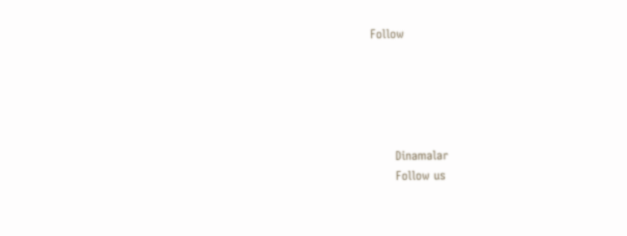Follow





      Dinamalar
      Follow us